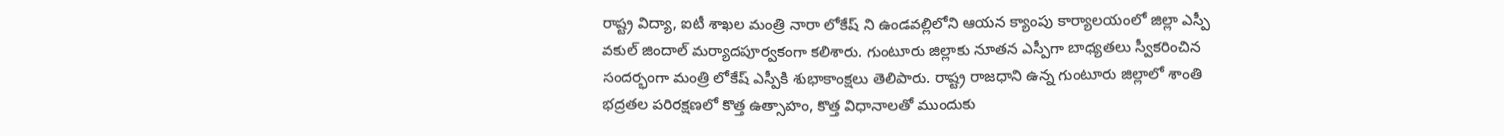రాష్ట్ర విద్యా, ఐటీ శాఖల మంత్రి నారా లోకేష్ ని ఉండవల్లిలోని ఆయన క్యాంపు కార్యాలయంలో జిల్లా ఎస్పీ వకుల్ జిందాల్ మర్యాదపూర్వకంగా కలిశారు. గుంటూరు జిల్లాకు నూతన ఎస్పీగా బాధ్యతలు స్వీకరించిన సందర్భంగా మంత్రి లోకేష్ ఎస్పీకి శుభాకాంక్షలు తెలిపారు. రాష్ట్ర రాజధాని ఉన్న గుంటూరు జిల్లాలో శాంతి భద్రతల పరిరక్షణలో కొత్త ఉత్సాహం, కొత్త విధానాలతో ముందుకు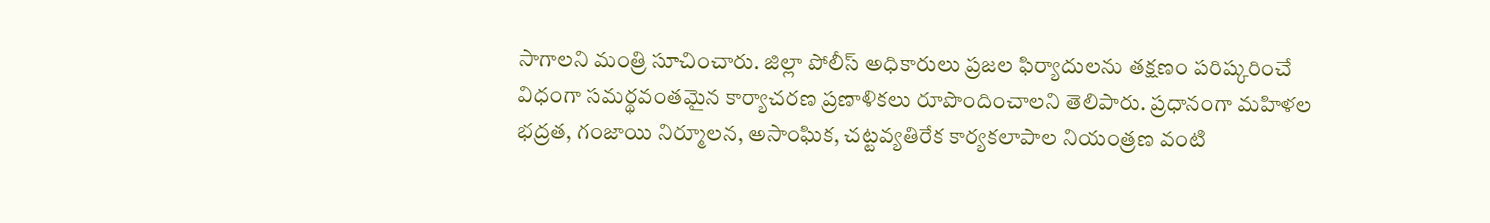సాగాలని మంత్రి సూచించారు. జిల్లా పోలీస్ అధికారులు ప్రజల ఫిర్యాదులను తక్షణం పరిష్కరించే విధంగా సమర్థవంతమైన కార్యాచరణ ప్రణాళికలు రూపొందించాలని తెలిపారు. ప్రధానంగా మహిళల భద్రత, గంజాయి నిర్మూలన, అసాంఘిక, చట్టవ్యతిరేక కార్యకలాపాల నియంత్రణ వంటి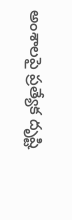అంశాలపై ప్రత్యేక దృష్టి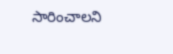సారించాలని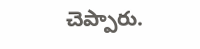చెప్పారు.